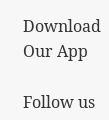Download Our App

Follow us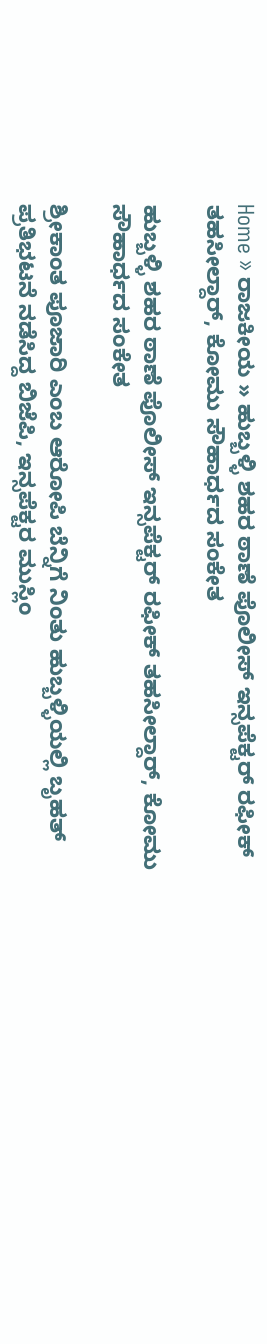Home » ರಾಜಕೀಯ » ಹುಬ್ಬಳ್ಳಿ ಶಹರ ಠಾಣೆ ಪೊಲೀಸ್ ಇನ್ಸಪೆಕ್ಟರ್ ರಫೀಕ್ ತಹಸೀಲ್ದಾರ್, ಕೋಮು ಸೌಹಾರ್ಧದ ಸಂಕೇತ

ಹುಬ್ಬಳ್ಳಿ ಶಹರ ಠಾಣೆ ಪೊಲೀಸ್ ಇನ್ಸಪೆಕ್ಟರ್ ರಫೀಕ್ ತಹಸೀಲ್ದಾರ್, ಕೋಮು ಸೌಹಾರ್ಧದ ಸಂಕೇತ

ಶ್ರೀಕಾಂತ ಪೂಜಾರಿ ಎಂಬ ಆರೋಪಿ ಬೆನ್ನಿಗೆ ನಿಂತು ಹುಬ್ಬಳ್ಳಿಯಲ್ಲಿ ಬೃಹತ್ ಪ್ರತಿಭಟನೆ ನಡೆಸಿದ್ದ ಬಿಜೆಪಿ, ಇನ್ಸಪೆಕ್ಟರ ಮುಸ್ಲಿಂ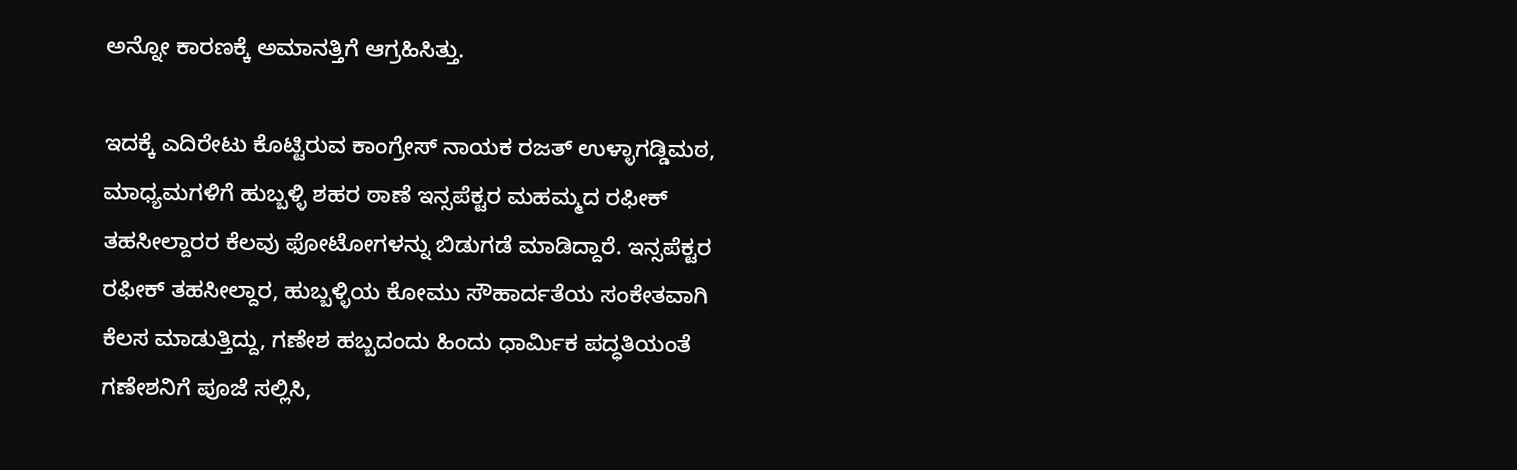ಅನ್ನೋ ಕಾರಣಕ್ಕೆ ಅಮಾನತ್ತಿಗೆ ಆಗ್ರಹಿಸಿತ್ತು.

ಇದಕ್ಕೆ ಎದಿರೇಟು ಕೊಟ್ಟಿರುವ ಕಾಂಗ್ರೇಸ್ ನಾಯಕ ರಜತ್ ಉಳ್ಳಾಗಡ್ಡಿಮಠ, ಮಾಧ್ಯಮಗಳಿಗೆ ಹುಬ್ಬಳ್ಳಿ ಶಹರ ಠಾಣೆ ಇನ್ಸಪೆಕ್ಟರ ಮಹಮ್ಮದ ರಫೀಕ್ ತಹಸೀಲ್ದಾರರ ಕೆಲವು ಫೋಟೋಗಳನ್ನು ಬಿಡುಗಡೆ ಮಾಡಿದ್ದಾರೆ. ಇನ್ಸಪೆಕ್ಟರ ರಫೀಕ್ ತಹಸೀಲ್ದಾರ, ಹುಬ್ಬಳ್ಳಿಯ ಕೋಮು ಸೌಹಾರ್ದತೆಯ ಸಂಕೇತವಾಗಿ ಕೆಲಸ ಮಾಡುತ್ತಿದ್ದು, ಗಣೇಶ ಹಬ್ಬದಂದು ಹಿಂದು ಧಾರ್ಮಿಕ ಪದ್ಧತಿಯಂತೆ ಗಣೇಶನಿಗೆ ಪೂಜೆ ಸಲ್ಲಿಸಿ,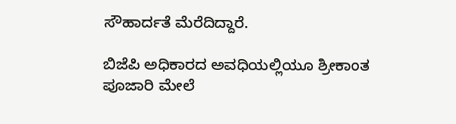ಸೌಹಾರ್ದತೆ ಮೆರೆದಿದ್ದಾರೆ.

ಬಿಜೆಪಿ ಅಧಿಕಾರದ ಅವಧಿಯಲ್ಲಿಯೂ ಶ್ರೀಕಾಂತ ಪೂಜಾರಿ ಮೇಲೆ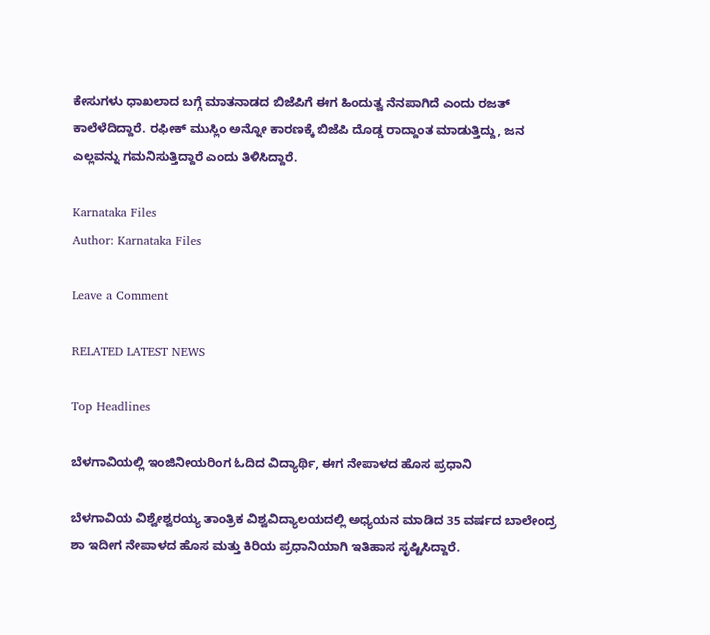ಕೇಸುಗಳು ಧಾಖಲಾದ ಬಗ್ಗೆ ಮಾತನಾಡದ ಬಿಜೆಪಿಗೆ ಈಗ ಹಿಂದುತ್ವ ನೆನಪಾಗಿದೆ ಎಂದು ರಜತ್ ಕಾಲೆಳೆದಿದ್ದಾರೆ. ರಫೀಕ್ ಮುಸ್ಲಿಂ ಅನ್ನೋ ಕಾರಣಕ್ಕೆ ಬಿಜೆಪಿ ದೊಡ್ಡ ರಾದ್ದಾಂತ ಮಾಡುತ್ತಿದ್ದು, ಜನ ಎಲ್ಲವನ್ನು ಗಮನಿಸುತ್ತಿದ್ದಾರೆ ಎಂದು ತಿಳಿಸಿದ್ದಾರೆ.

Karnataka Files
Author: Karnataka Files

Leave a Comment

RELATED LATEST NEWS

Top Headlines

ಬೆಳಗಾವಿಯಲ್ಲಿ ಇಂಜಿನೀಯರಿಂಗ ಓದಿದ ವಿದ್ಯಾರ್ಥಿ, ಈಗ ನೇಪಾಳದ ಹೊಸ ಪ್ರಧಾನಿ

ಬೆಳಗಾವಿಯ ವಿಶ್ವೇಶ್ವರಯ್ಯ ತಾಂತ್ರಿಕ ವಿಶ್ವವಿದ್ಯಾಲಯದಲ್ಲಿ ಅಧ್ಯಯನ ಮಾಡಿದ 35 ವರ್ಷದ ಬಾಲೇಂದ್ರ ಶಾ ಇದೀಗ ನೇಪಾಳದ ಹೊಸ ಮತ್ತು ಕಿರಿಯ ಪ್ರಧಾನಿಯಾಗಿ ಇತಿಹಾಸ ಸೃಷ್ಟಿಸಿದ್ದಾರೆ.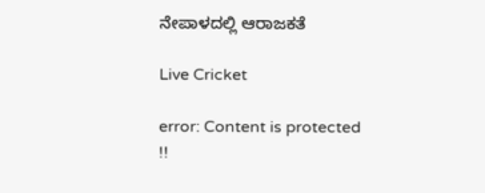ನೇಪಾಳದಲ್ಲಿ ಆರಾಜಕತೆ

Live Cricket

error: Content is protected !!